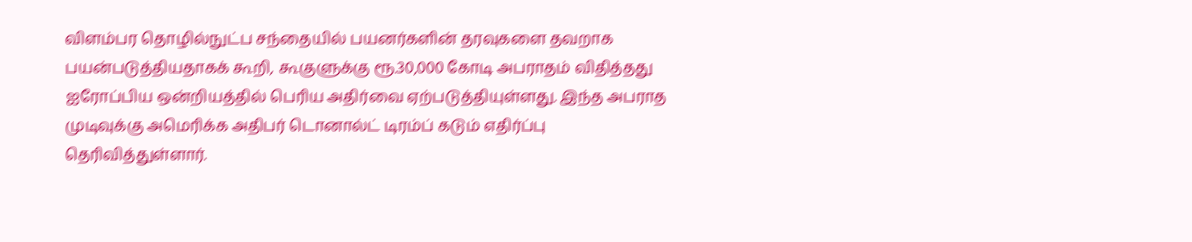விளம்பர தொழில்நுட்ப சந்தையில் பயனர்களின் தரவுகளை தவறாக பயன்படுத்தியதாகக் கூறி, கூகுளுக்கு ரூ.30,000 கோடி அபராதம் விதித்தது ஐரோப்பிய ஒன்றியத்தில் பெரிய அதிர்வை ஏற்படுத்தியுள்ளது. இந்த அபராத முடிவுக்கு அமெரிக்க அதிபர் டொனால்ட் டிரம்ப் கடும் எதிர்ப்பு தெரிவித்துள்ளார்.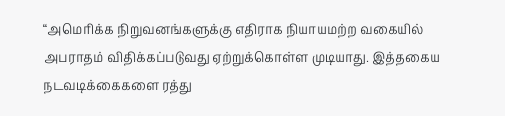“அமெரிக்க நிறுவனங்களுக்கு எதிராக நியாயமற்ற வகையில் அபராதம் விதிக்கப்படுவது ஏற்றுக்கொள்ள முடியாது. இத்தகைய நடவடிக்கைகளை ரத்து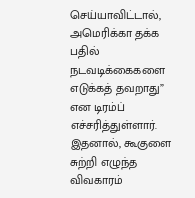செய்யாவிட்டால், அமெரிக்கா தக்க பதில் நடவடிக்கைகளை எடுக்கத் தவறாது” என டிரம்ப் எச்சரித்துள்ளார். இதனால், கூகுளை சுற்றி எழுந்த விவகாரம்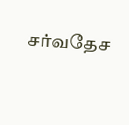சர்வதேச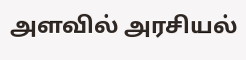அளவில் அரசியல்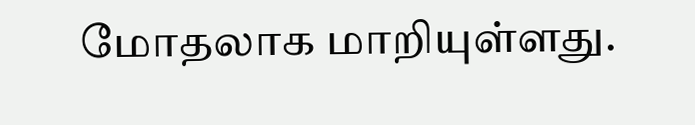மோதலாக மாறியுள்ளது.